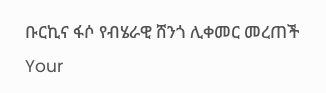ቡርኪና ፋሶ የብሄራዊ ሸንጎ ሊቀመር መረጠች
Your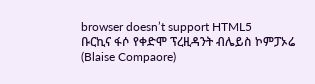browser doesn’t support HTML5
ቡርኪና ፋሶ የቀድሞ ፕረዚዳንት ብሌይስ ኮምፓኦሬ (Blaise Compaore)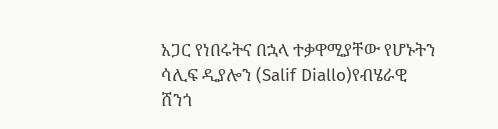አጋር የነበሩትና በኋላ ተቃዋሚያቸው የሆኑትን ሳሊፍ ዲያሎን (Salif Diallo)የብሄራዊ ሸንጎ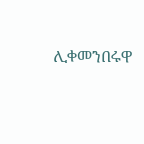ሊቀመንበሩዋ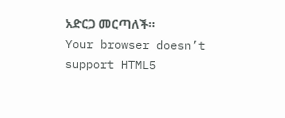አድርጋ መርጣለች።
Your browser doesn’t support HTML5